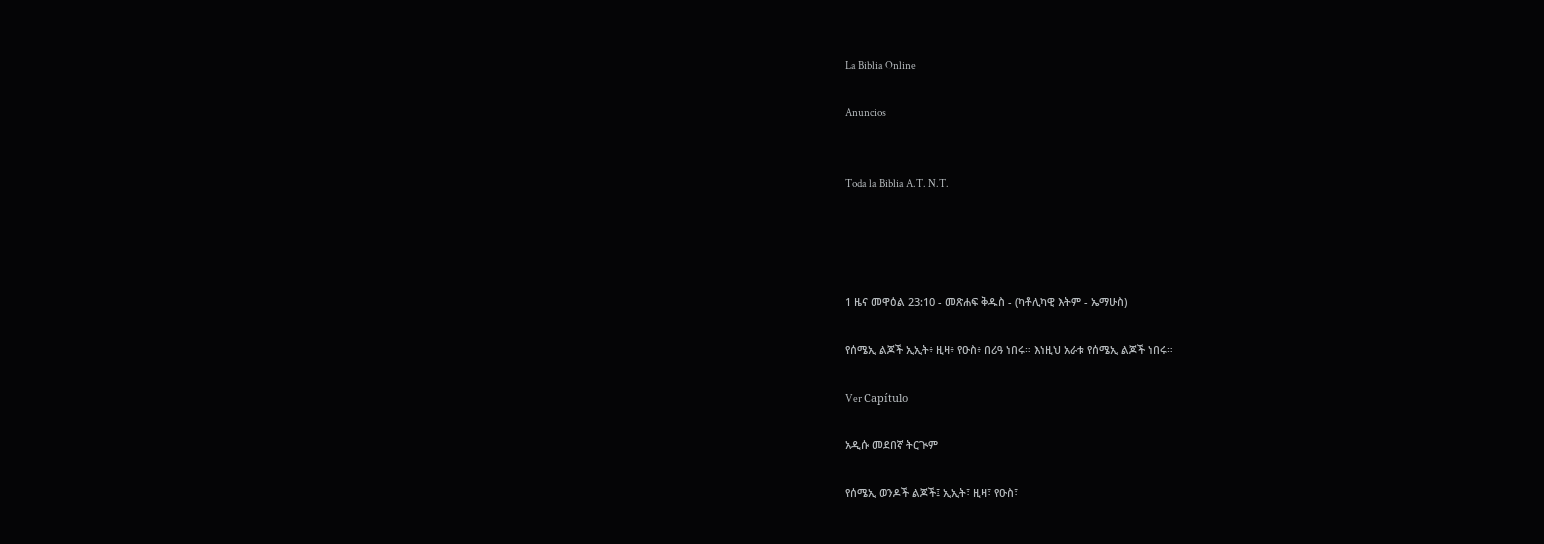La Biblia Online

Anuncios


Toda la Biblia A.T. N.T.




1 ዜና መዋዕል 23:10 - መጽሐፍ ቅዱስ - (ካቶሊካዊ እትም - ኤማሁስ)

የሰሜኢ ልጆች ኢኢት፥ ዚዛ፥ የዑስ፥ በሪዓ ነበሩ። እነዚህ አራቱ የሰሜኢ ልጆች ነበሩ።

Ver Capítulo

አዲሱ መደበኛ ትርጒም

የሰሜኢ ወንዶች ልጆች፤ ኢኢት፣ ዚዛ፣ የዑስ፣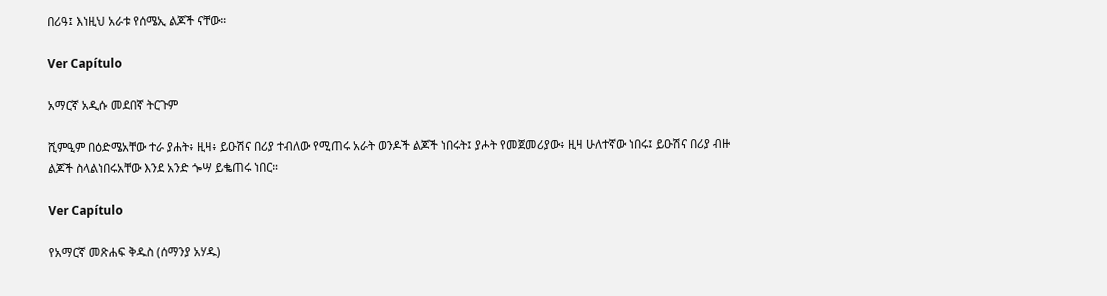በሪዓ፤ እነዚህ አራቱ የሰሜኢ ልጆች ናቸው።

Ver Capítulo

አማርኛ አዲሱ መደበኛ ትርጉም

ሺምዒም በዕድሜአቸው ተራ ያሐት፥ ዚዛ፥ ይዑሽና በሪያ ተብለው የሚጠሩ አራት ወንዶች ልጆች ነበሩት፤ ያሖት የመጀመሪያው፥ ዚዛ ሁለተኛው ነበሩ፤ ይዑሽና በሪያ ብዙ ልጆች ስላልነበሩአቸው እንደ አንድ ጐሣ ይቈጠሩ ነበር።

Ver Capítulo

የአማርኛ መጽሐፍ ቅዱስ (ሰማንያ አሃዱ)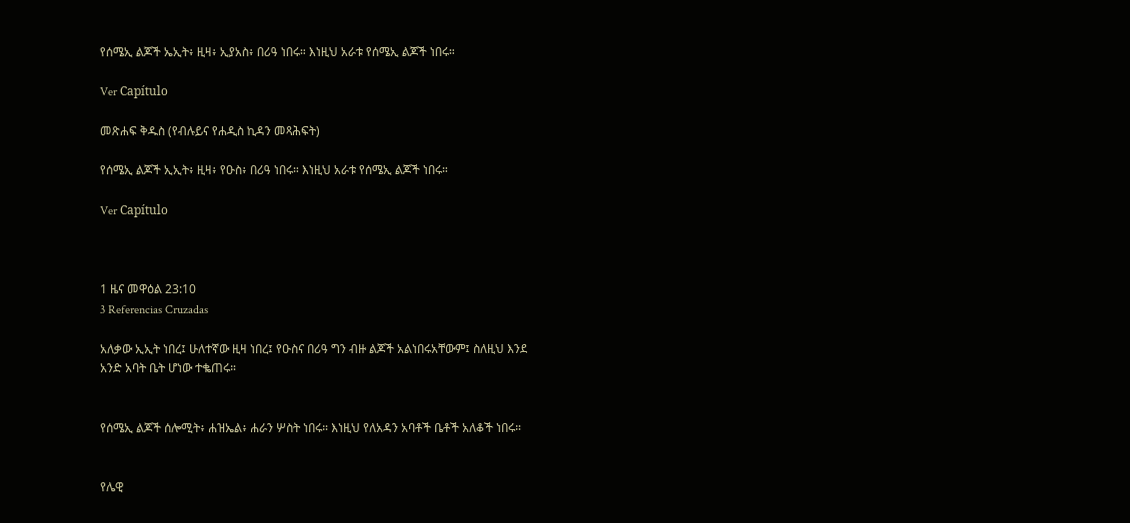የሰሜኢ ልጆች ኤኢት፥ ዚዛ፥ ኢያአስ፥ በሪዓ ነበሩ። እነዚህ አራቱ የሰሜኢ ልጆች ነበሩ።

Ver Capítulo

መጽሐፍ ቅዱስ (የብሉይና የሐዲስ ኪዳን መጻሕፍት)

የሰሜኢ ልጆች ኢኢት፥ ዚዛ፥ የዑስ፥ በሪዓ ነበሩ። እነዚህ አራቱ የሰሜኢ ልጆች ነበሩ።

Ver Capítulo



1 ዜና መዋዕል 23:10
3 Referencias Cruzadas

አለቃው ኢኢት ነበረ፤ ሁለተኛው ዚዛ ነበረ፤ የዑስና በሪዓ ግን ብዙ ልጆች አልነበሩአቸውም፤ ስለዚህ እንደ አንድ አባት ቤት ሆነው ተቈጠሩ።


የሰሜኢ ልጆች ሰሎሚት፥ ሐዝኤል፥ ሐራን ሦስት ነበሩ። እነዚህ የለአዳን አባቶች ቤቶች አለቆች ነበሩ።


የሌዊ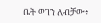ቤት ወገን ለብቻው፥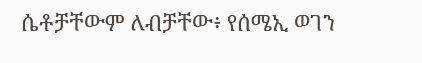ሴቶቻቸውም ለብቻቸው፥ የሰሜኢ ወገን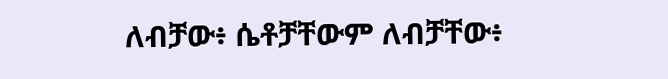ለብቻው፥ ሴቶቻቸውም ለብቻቸው፥